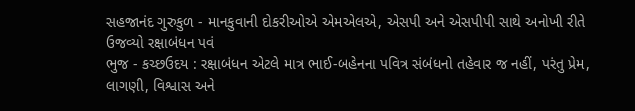સહજાનંદ ગુરુકુળ - માનકુવાની દોકરીઓએ એમએલએ, એસપી અને એસપીપી સાથે અનોખી રીતે ઉજવ્યો રક્ષાબંધન પવં
ભુજ - કચ્છઉદય : રક્ષાબંધન એટલે માત્ર ભાઈ-બહેનના પવિત્ર સંબંધનો તહેવાર જ નહીં, પરંતુ પ્રેમ, લાગણી, વિશ્વાસ અને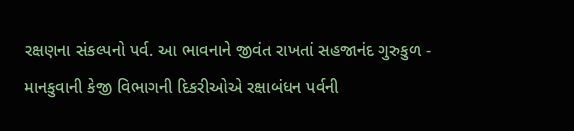રક્ષણના સંકલ્પનો પર્વ. આ ભાવનાને જીવંત રાખતાં સહજાનંદ ગુરુકુળ - માનકુવાની કેજી વિભાગની દિકરીઓએ રક્ષાબંધન પર્વની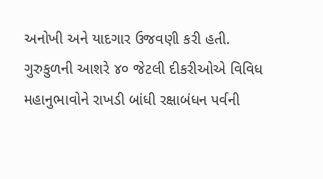અનોખી અને યાદગાર ઉજવણી કરી હતી.
ગુરુકુળની આશરે ૪૦ જેટલી દીકરીઓએ વિવિધ મહાનુભાવોને રાખડી બાંધી રક્ષાબંધન પર્વની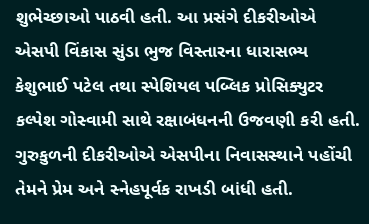શુભેચ્છાઓ પાઠવી હતી. આ પ્રસંગે દીકરીઓએ એસપી વિંકાસ સુંડા ભુજ વિસ્તારના ધારાસભ્ય કેશુભાઈ પટેલ તથા સ્પેશિયલ પબ્લિક પ્રોસિક્યુટર કલ્પેશ ગોસ્વામી સાથે રક્ષાબંધનની ઉજવણી કરી હતી.
ગુરુકુળની દીકરીઓએ એસપીના નિવાસસ્થાને પહોંચી તેમને પ્રેમ અને સ્નેહપૂર્વક રાખડી બાંધી હતી.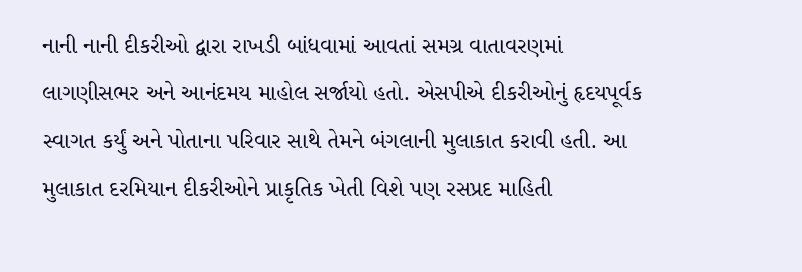નાની નાની દીકરીઓ દ્વારા રાખડી બાંધવામાં આવતાં સમગ્ર વાતાવરણમાં લાગણીસભર અને આનંદમય માહોલ સર્જાયો હતો. એસપીએ દીકરીઓનું હૃદયપૂર્વક સ્વાગત કર્યું અને પોતાના પરિવાર સાથે તેમને બંગલાની મુલાકાત કરાવી હતી. આ મુલાકાત દરમિયાન દીકરીઓને પ્રાકૃતિક ખેતી વિશે પણ રસપ્રદ માહિતી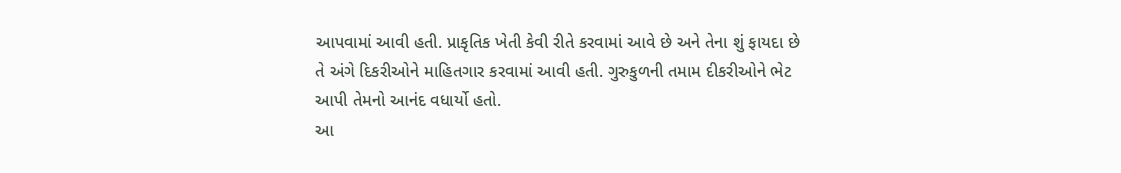આપવામાં આવી હતી. પ્રાકૃતિક ખેતી કેવી રીતે કરવામાં આવે છે અને તેના શું ફાયદા છે તે અંગે દિકરીઓને માહિતગાર કરવામાં આવી હતી. ગુરુકુળની તમામ દીકરીઓને ભેટ આપી તેમનો આનંદ વધાર્યો હતો.
આ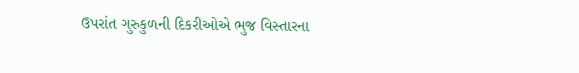ઉપરાંત ગુરુકુળની દિકરીઓએ ભુજ વિસ્તારના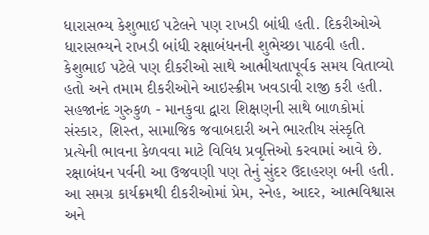ધારાસભ્ય કેશુભાઈ પટેલને પણ રાખડી બાંધી હતી. દિકરીઓએ ધારાસભ્યને રાખડી બાંધી રક્ષાબંધનની શુભેચ્છા પાઠવી હતી. કેશુભાઈ પટેલે પણ દીકરીઓ સાથે આત્મીયતાપૂર્વક સમય વિતાવ્યો હતો અને તમામ દીકરીઓને આઇસ્ક્રીમ ખવડાવી રાજી કરી હતી.
સહજાનંદ ગુરુકુળ - માનકુવા દ્વારા શિક્ષણની સાથે બાળકોમાં સંસ્કાર, શિસ્ત, સામાજિક જવાબદારી અને ભારતીય સંસ્કૃતિ પ્રત્યેની ભાવના કેળવવા માટે વિવિધ પ્રવૃત્તિઓ કરવામાં આવે છે. રક્ષાબંધન પર્વની આ ઉજવણી પણ તેનું સુંદર ઉદાહરણ બની હતી. આ સમગ્ર કાર્યક્રમથી દીકરીઓમાં પ્રેમ, સ્નેહ, આદર, આત્મવિશ્વાસ અને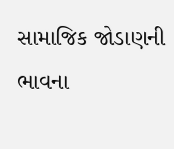સામાજિક જોડાણની ભાવના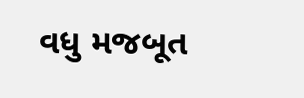વધુ મજબૂત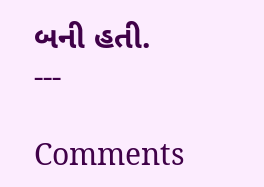બની હતી.
---

Comments